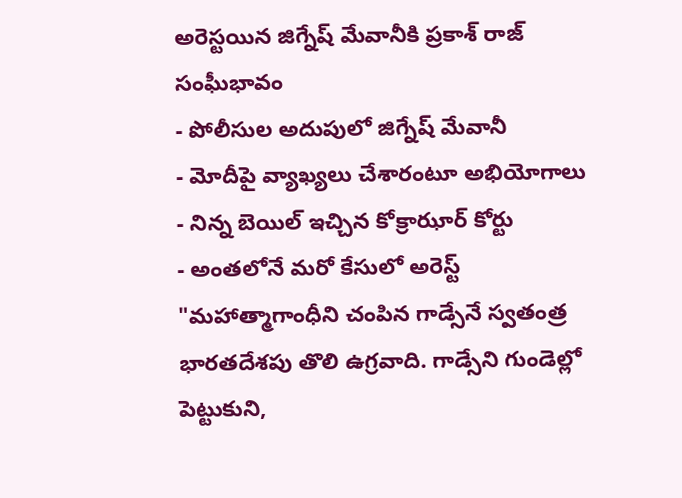అరెస్టయిన జిగ్నేష్ మేవానీకి ప్రకాశ్ రాజ్ సంఘీభావం
- పోలీసుల అదుపులో జిగ్నేష్ మేవానీ
- మోదీపై వ్యాఖ్యలు చేశారంటూ అభియోగాలు
- నిన్న బెయిల్ ఇచ్చిన కోక్రాఝార్ కోర్టు
- అంతలోనే మరో కేసులో అరెస్ట్
"మహాత్మాగాంధీని చంపిన గాడ్సేనే స్వతంత్ర భారతదేశపు తొలి ఉగ్రవాది. గాడ్సేని గుండెల్లో పెట్టుకుని,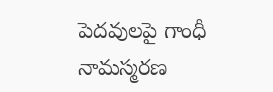పెదవులపై గాంధీ నామస్మరణ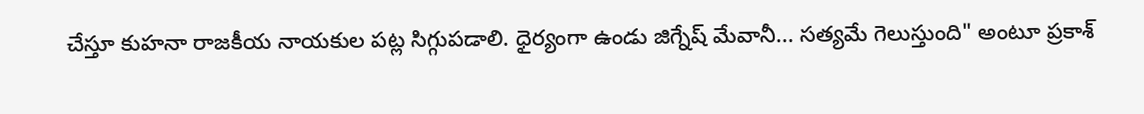చేస్తూ కుహనా రాజకీయ నాయకుల పట్ల సిగ్గుపడాలి. ధైర్యంగా ఉండు జిగ్నేష్ మేవానీ... సత్యమే గెలుస్తుంది" అంటూ ప్రకాశ్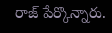రాజ్ పేర్కొన్నారు.